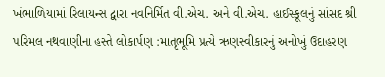ખંભાળિયામાં રિલાયન્સ દ્વારા નવનિર્મિત વી.એચ. અને વી.એચ. હાઈસ્કૂલનું સાંસદ શ્રી પરિમલ નથવાણીના હસ્તે લોકાર્પણ :માતૃભૂમિ પ્રત્યે ઋણસ્વીકારનું અનોખું ઉદાહરણ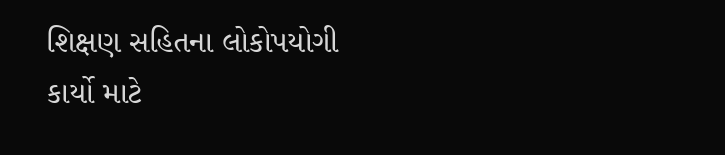શિક્ષણ સહિતના લોકોપયોગી કાર્યો માટે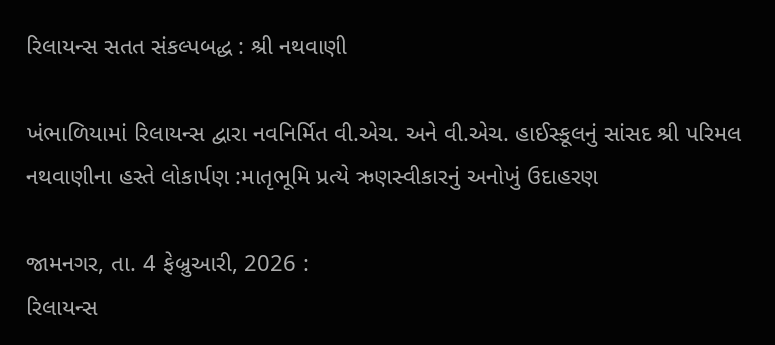રિલાયન્સ સતત સંકલ્પબદ્ધ : શ્રી નથવાણી

ખંભાળિયામાં રિલાયન્સ દ્વારા નવનિર્મિત વી.એચ. અને વી.એચ. હાઈસ્કૂલનું સાંસદ શ્રી પરિમલ નથવાણીના હસ્તે લોકાર્પણ :માતૃભૂમિ પ્રત્યે ઋણસ્વીકારનું અનોખું ઉદાહરણ

જામનગર, તા. 4 ફેબ્રુઆરી, 2026 :
રિલાયન્સ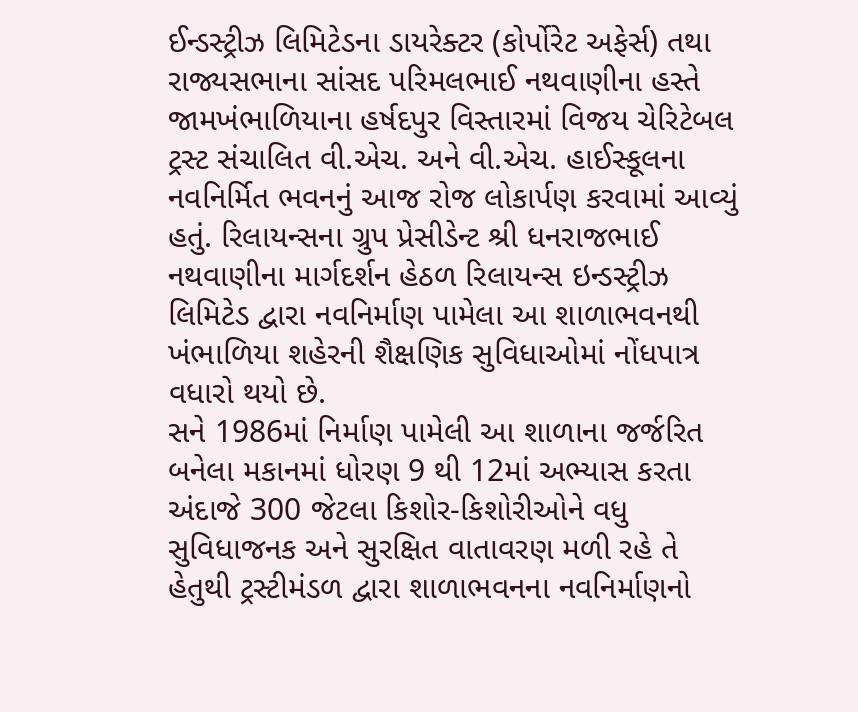ઈન્ડસ્ટ્રીઝ લિમિટેડના ડાયરેક્ટર (કોર્પોરેટ અફેર્સ) તથા રાજ્યસભાના સાંસદ પરિમલભાઈ નથવાણીના હસ્તે જામખંભાળિયાના હર્ષદપુર વિસ્તારમાં વિજય ચેરિટેબલ ટ્રસ્ટ સંચાલિત વી.એચ. અને વી.એચ. હાઈસ્કૂલના નવનિર્મિત ભવનનું આજ રોજ લોકાર્પણ કરવામાં આવ્યું હતું. રિલાયન્સના ગ્રુપ પ્રેસીડેન્ટ શ્રી ધનરાજભાઈ નથવાણીના માર્ગદર્શન હેઠળ રિલાયન્સ ઇન્ડસ્ટ્રીઝ લિમિટેડ દ્વારા નવનિર્માણ પામેલા આ શાળાભવનથી ખંભાળિયા શહેરની શૈક્ષણિક સુવિધાઓમાં નોંધપાત્ર વધારો થયો છે.
સને 1986માં નિર્માણ પામેલી આ શાળાના જર્જરિત બનેલા મકાનમાં ધોરણ 9 થી 12માં અભ્યાસ કરતા અંદાજે 300 જેટલા કિશોર-કિશોરીઓને વધુ સુવિધાજનક અને સુરક્ષિત વાતાવરણ મળી રહે તે હેતુથી ટ્રસ્ટીમંડળ દ્વારા શાળાભવનના નવનિર્માણનો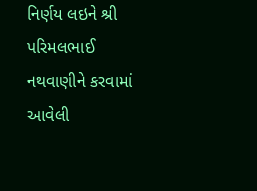નિર્ણય લઇને શ્રી પરિમલભાઈ નથવાણીને કરવામાં આવેલી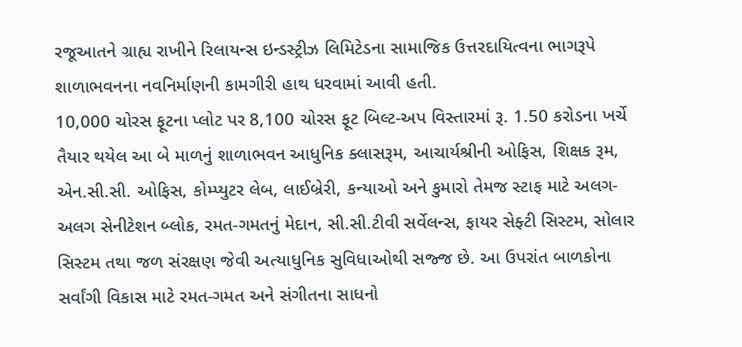રજૂઆતને ગ્રાહ્ય રાખીને રિલાયન્સ ઇન્ડસ્ટ્રીઝ લિમિટેડના સામાજિક ઉત્તરદાયિત્વના ભાગરૂપે શાળાભવનના નવનિર્માણની કામગીરી હાથ ધરવામાં આવી હતી.
10,000 ચોરસ ફૂટના પ્લોટ પર 8,100 ચોરસ ફૂટ બિલ્ટ-અપ વિસ્તારમાં રૂ. 1.50 કરોડના ખર્ચે તૈયાર થયેલ આ બે માળનું શાળાભવન આધુનિક ક્લાસરૂમ, આચાર્યશ્રીની ઓફિસ, શિક્ષક રૂમ, એન.સી.સી. ઓફિસ, કોમ્પ્યુટર લેબ, લાઈબ્રેરી, કન્યાઓ અને કુમારો તેમજ સ્ટાફ માટે અલગ-અલગ સેનીટેશન બ્લોક, રમત-ગમતનું મેદાન, સી.સી.ટીવી સર્વેલન્સ, ફાયર સેફ્ટી સિસ્ટમ, સોલાર સિસ્ટમ તથા જળ સંરક્ષણ જેવી અત્યાધુનિક સુવિધાઓથી સજ્જ છે. આ ઉપરાંત બાળકોના સર્વાંગી વિકાસ માટે રમત-ગમત અને સંગીતના સાધનો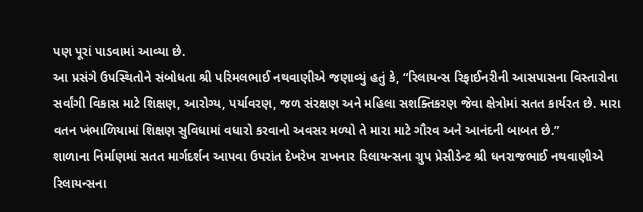પણ પૂરાં પાડવામાં આવ્યા છે.
આ પ્રસંગે ઉપસ્થિતોને સંબોધતા શ્રી પરિમલભાઈ નથવાણીએ જણાવ્યું હતું કે, “રિલાયન્સ રિફાઈનરીની આસપાસના વિસ્તારોના સર્વાંગી વિકાસ માટે શિક્ષણ, આરોગ્ય, પર્યાવરણ, જળ સંરક્ષણ અને મહિલા સશક્તિકરણ જેવા ક્ષેત્રોમાં સતત કાર્યરત છે. મારા વતન ખંભાળિયામાં શિક્ષણ સુવિધામાં વધારો કરવાનો અવસર મળ્યો તે મારા માટે ગૌરવ અને આનંદની બાબત છે.”
શાળાના નિર્માણમાં સતત માર્ગદર્શન આપવા ઉપરાંત દેખરેખ રાખનાર રિલાયન્સના ગ્રુપ પ્રેસીડેન્ટ શ્રી ધનરાજભાઈ નથવાણીએ રિલાયન્સના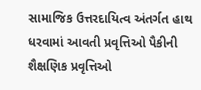સામાજિક ઉત્તરદાયિત્વ અંતર્ગત હાથ ધરવામાં આવતી પ્રવૃત્તિઓ પૈકીની શૈક્ષણિક પ્રવૃત્તિઓ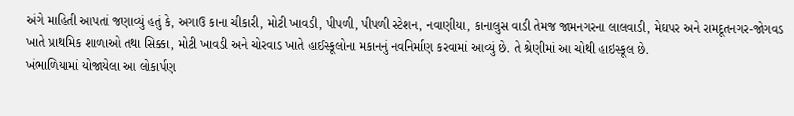અંગે માહિતી આપતાં જણાવ્યું હતું કે, અગાઉ કાના ચીકારી, મોટી ખાવડી, પીપળી, પીપળી સ્ટેશન, નવાણીયા, કાનાલુસ વાડી તેમજ જામનગરના લાલવાડી, મેઘપર અને રામદૂતનગર-જોગવડ ખાતે પ્રાથમિક શાળાઓ તથા સિક્કા, મોટી ખાવડી અને ચોરવાડ ખાતે હાઈસ્કૂલોના મકાનનું નવનિર્માણ કરવામાં આવ્યું છે. તે શ્રેણીમાં આ ચોથી હાઇસ્કૂલ છે.
ખંભાળિયામાં યોજાયેલા આ લોકાર્પણ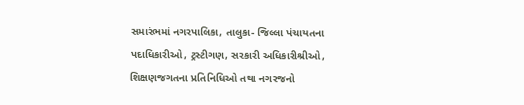સમારંભમાં નગરપાલિકા, તાલુકા- જિલ્લા પંચાયતના પદાધિકારીઓ, ટ્રસ્ટીગણ, સરકારી અધિકારીશ્રીઓ, શિક્ષણજગતના પ્રતિનિધિઓ તથા નગરજનો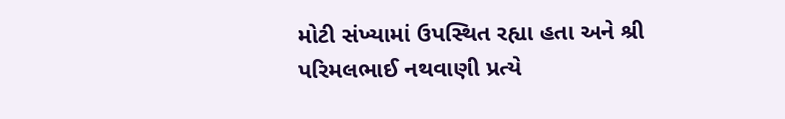મોટી સંખ્યામાં ઉપસ્થિત રહ્યા હતા અને શ્રી પરિમલભાઈ નથવાણી પ્રત્યે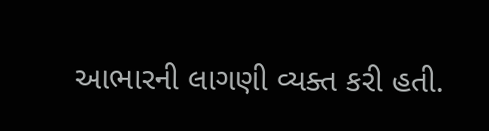આભારની લાગણી વ્યક્ત કરી હતી.